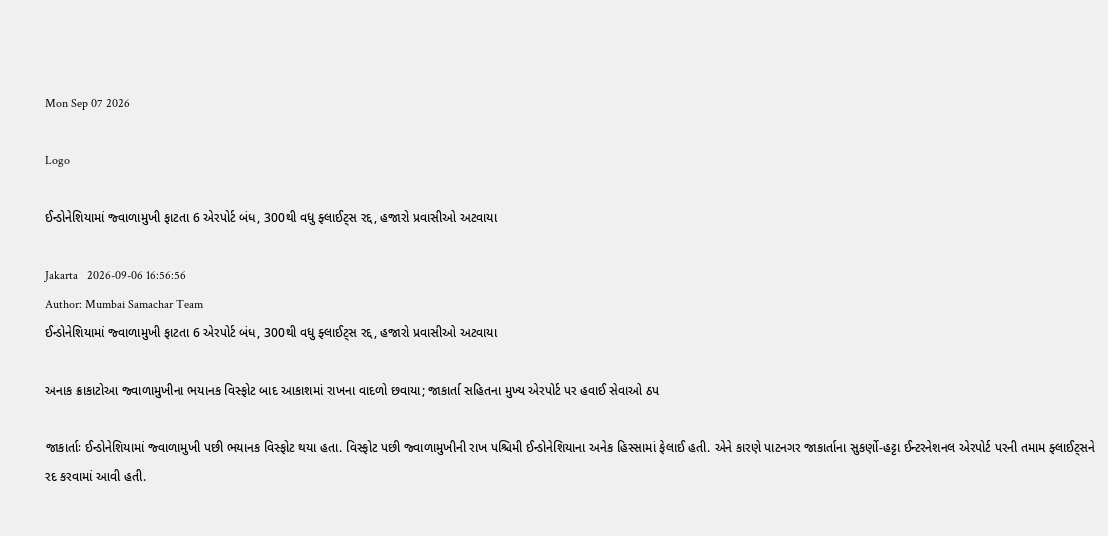Mon Sep 07 2026

Logo

ઈન્ડોનેશિયામાં જ્વાળામુખી ફાટતા 6 એરપોર્ટ બંધ, 300થી વધુ ફ્લાઈટ્સ રદ્દ, હજારો પ્રવાસીઓ અટવાયા

Jakarta   2026-09-06 16:56:56
Author: Mumbai Samachar Team
ઈન્ડોનેશિયામાં જ્વાળામુખી ફાટતા 6 એરપોર્ટ બંધ, 300થી વધુ ફ્લાઈટ્સ રદ્દ, હજારો પ્રવાસીઓ અટવાયા

અનાક ક્રાકાટોઆ જ્વાળામુખીના ભયાનક વિસ્ફોટ બાદ આકાશમાં રાખના વાદળો છવાયા; જાકાર્તા સહિતના મુખ્ય એરપોર્ટ પર હવાઈ સેવાઓ ઠપ

જાકાર્તાઃ ઈન્ડોનેશિયામાં જ્વાળામુખી પછી ભયાનક વિસ્ફોટ થયા હતા. વિસ્ફોટ પછી જ્વાળામુખીની રાખ પશ્ચિમી ઈન્ડોનેશિયાના અનેક હિસ્સામાં ફેલાઈ હતી. એને કારણે પાટનગર જાકાર્તાના સુકર્ણો-હટ્ટા ઈન્ટરનેશનલ એરપોર્ટ પરની તમામ ફ્લાઈટ્સને રદ કરવામાં આવી હતી.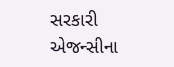સરકારી એજન્સીના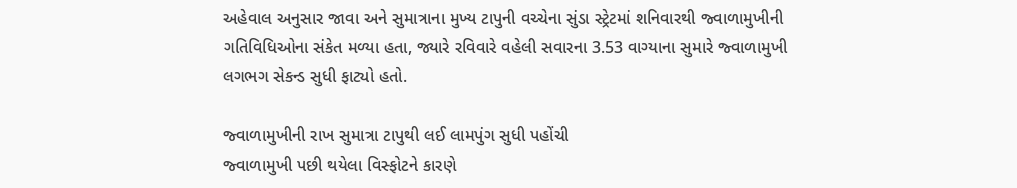અહેવાલ અનુસાર જાવા અને સુમાત્રાના મુખ્ય ટાપુની વચ્ચેના સુંડા સ્ટ્રેટમાં શનિવારથી જ્વાળામુખીની ગતિવિધિઓના સંકેત મળ્યા હતા, જ્યારે રવિવારે વહેલી સવારના 3.53 વાગ્યાના સુમારે જ્વાળામુખી લગભગ સેકન્ડ સુધી ફાટ્યો હતો.

જ્વાળામુખીની રાખ સુમાત્રા ટાપુથી લઈ લામપુંગ સુધી પહોંચી
જ્વાળામુખી પછી થયેલા વિસ્ફોટને કારણે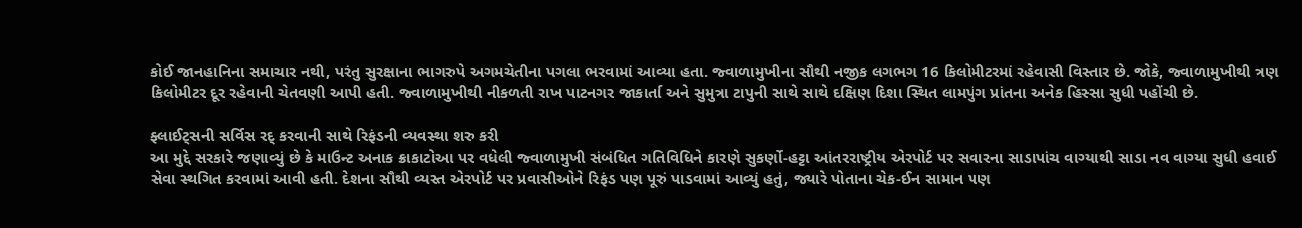કોઈ જાનહાનિના સમાચાર નથી, પરંતુ સુરક્ષાના ભાગરુપે અગમચેતીના પગલા ભરવામાં આવ્યા હતા. જ્વાળામુખીના સૌથી નજીક લગભગ 16 કિલોમીટરમાં રહેવાસી વિસ્તાર છે. જોકે, જ્વાળામુખીથી ત્રણ કિલોમીટર દૂર રહેવાની ચેતવણી આપી હતી. જ્વાળામુખીથી નીકળતી રાખ પાટનગર જાકાર્તા અને સુમુત્રા ટાપુની સાથે સાથે દક્ષિણ દિશા સ્થિત લામપુંગ પ્રાંતના અનેક હિસ્સા સુધી પહોંચી છે.

ફ્લાઈટ્સની સર્વિસ રદ્ કરવાની સાથે રિફંડની વ્યવસ્થા શરુ કરી
આ મુદ્દે સરકારે જણાવ્યું છે કે માઉન્ટ અનાક ક્રાકાટોઆ પર વધેલી જ્વાળામુખી સંબંધિત ગતિવિધિને કારણે સુકર્ણો-હટ્ટા આંતરરાષ્ટ્રીય એરપોર્ટ પર સવારના સાડાપાંચ વાગ્યાથી સાડા નવ વાગ્યા સુધી હવાઈ સેવા સ્થગિત કરવામાં આવી હતી. દેશના સૌથી વ્યસ્ત એરપોર્ટ પર પ્રવાસીઓને રિફંડ પણ પૂરું પાડવામાં આવ્યું હતું, જ્યારે પોતાના ચેક-ઈન સામાન પણ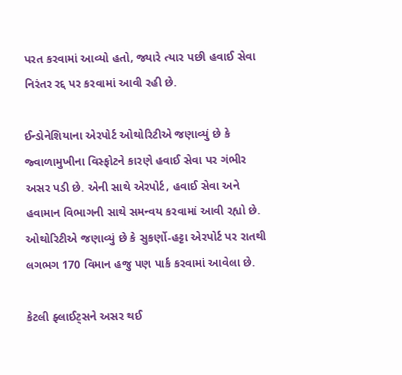પરત કરવામાં આવ્યો હતો, જ્યારે ત્યાર પછી હવાઈ સેવા નિરંતર રદ્દ પર કરવામાં આવી રહી છે.

ઈન્ડોનેશિયાના એરપોર્ટ ઓથોરિટીએ જણાવ્યું છે કે જ્વાળામુખીના વિસ્ફોટને કારણે હવાઈ સેવા પર ગંભીર અસર પડી છે. એની સાથે એરપોર્ટ, હવાઈ સેવા અને હવામાન વિભાગની સાથે સમન્વય કરવામાં આવી રહ્યો છે. ઓથોરિટીએ જણાવ્યું છે કે સુકર્ણો-હટ્ટા એરપોર્ટ પર રાતથી લગભગ 170 વિમાન હજુ પણ પાર્ક કરવામાં આવેલા છે.

કેટલી ફ્લાઈટ્સને અસર થઈ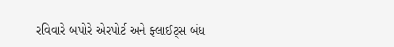રવિવારે બપોરે એરપોર્ટ અને ફ્લાઈટ્સ બંધ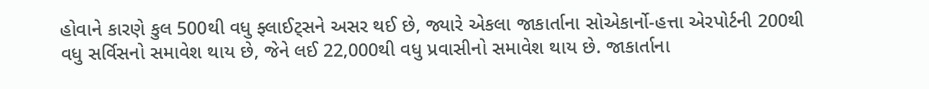હોવાને કારણે કુલ 500થી વધુ ફ્લાઈટ્સને અસર થઈ છે, જ્યારે એકલા જાકાર્તાના સોએકાર્નો-હત્તા એરપોર્ટની 200થી વધુ સર્વિસનો સમાવેશ થાય છે, જેને લઈ 22,000થી વધુ પ્રવાસીનો સમાવેશ થાય છે. જાકાર્તાના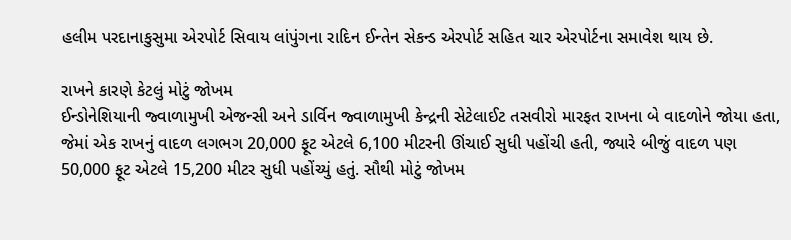હલીમ પરદાનાકુસુમા એરપોર્ટ સિવાય લાંપુંગના રાદિન ઈન્તેન સેકન્ડ એરપોર્ટ સહિત ચાર એરપોર્ટના સમાવેશ થાય છે.

રાખને કારણે કેટલું મોટું જોખમ
ઈન્ડોનેશિયાની જ્વાળામુખી એજન્સી અને ડાર્વિન જ્વાળામુખી કેન્દ્રની સેટેલાઈટ તસવીરો મારફત રાખના બે વાદળોને જોયા હતા, જેમાં એક રાખનું વાદળ લગભગ 20,000 ફૂટ એટલે 6,100 મીટરની ઊંચાઈ સુધી પહોંચી હતી, જ્યારે બીજું વાદળ પણ 50,000 ફૂટ એટલે 15,200 મીટર સુધી પહોંચ્યું હતું. સૌથી મોટું જોખમ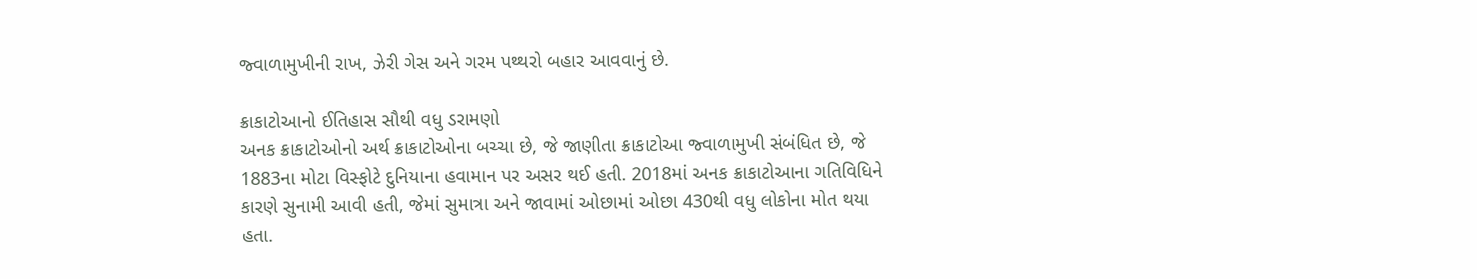જ્વાળામુખીની રાખ, ઝેરી ગેસ અને ગરમ પથ્થરો બહાર આવવાનું છે.

ક્રાકાટોઆનો ઈતિહાસ સૌથી વધુ ડરામણો
અનક ક્રાકાટોઓનો અર્થ ક્રાકાટોઓના બચ્ચા છે, જે જાણીતા ક્રાકાટોઆ જ્વાળામુખી સંબંધિત છે, જે 1883ના મોટા વિસ્ફોટે દુનિયાના હવામાન પર અસર થઈ હતી. 2018માં અનક ક્રાકાટોઆના ગતિવિધિને કારણે સુનામી આવી હતી, જેમાં સુમાત્રા અને જાવામાં ઓછામાં ઓછા 430થી વધુ લોકોના મોત થયા હતા.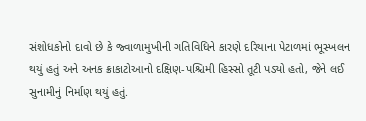સંશોધકોનો દાવો છે કે જ્વાળામુખીની ગતિવિધિને કારણે દરિયાના પેટાળમાં ભૂસ્ખલન થયું હતું અને અનક ક્રાકાટોઆનો દક્ષિણ-પશ્ચિમી હિસ્સો તૂટી પડ્યો હતો, જેને લઈ સુનામીનું નિર્માણ થયું હતું.